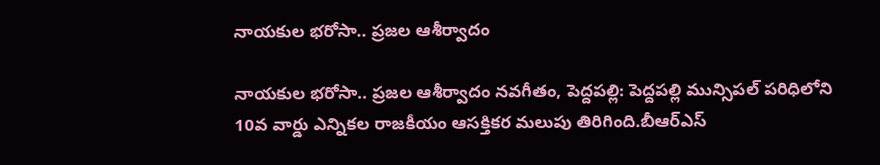నాయకుల భరోసా.. ప్రజల ఆశీర్వాదం

నాయకుల భరోసా.. ప్రజల ఆశీర్వాదం నవగీతం, పెద్దపల్లి: పెద్దపల్లి మున్సిపల్ పరిధిలోని 10వ వార్డు ఎన్నికల రాజకీయం ఆసక్తికర మలుపు తిరిగింది.బీఆర్ఎస్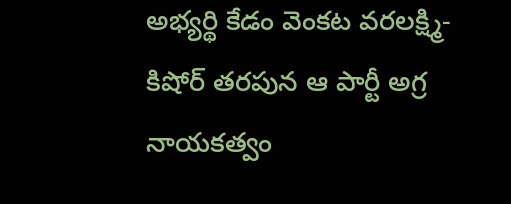అభ్యర్థి కేడం వెంకట వరలక్ష్మి-కిషోర్ తరపున ఆ పార్టీ అగ్ర నాయకత్వం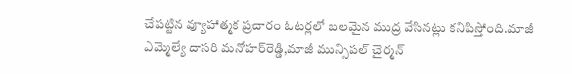చేపట్టిన వ్యూహాత్మక ప్రచారం ఓటర్లలో బలమైన ముద్ర వేసినట్లు కనిపిస్తోంది.మాజీ ఎమ్మెల్యే దాసరి మనోహర్‌రెడ్డి,మాజీ మున్సిపల్ చైర్మన్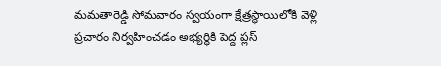మమతారెడ్డి సోమవారం స్వయంగా క్షేత్రస్థాయిలోకి వెళ్లి ప్రచారం నిర్వహించడం అభ్యర్థికి పెద్ద ప్లస్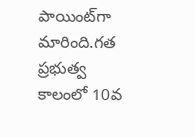పాయింట్‌గా మారింది.గత ప్రభుత్వ కాలంలో 10వ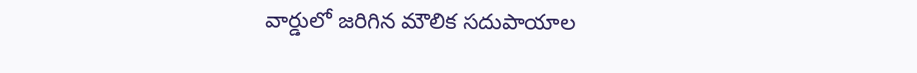వార్డులో జరిగిన మౌలిక సదుపాయాల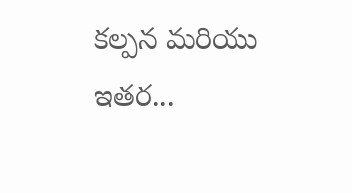కల్పన మరియు ఇతర...